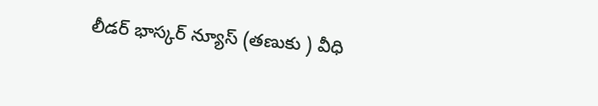లీడర్ భాస్కర్ న్యూస్ (తణుకు ) వీధి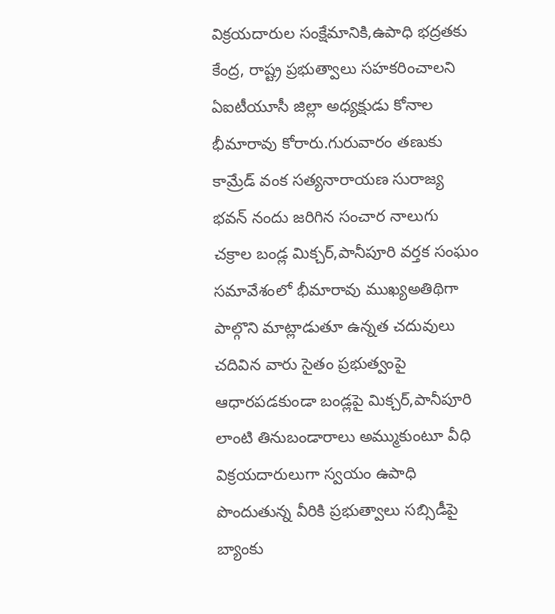విక్రయదారుల సంక్షేమానికి,ఉపాధి భద్రతకు కేంద్ర, రాష్ట్ర ప్రభుత్వాలు సహకరించాలని ఏఐటీయూసీ జిల్లా అధ్యక్షుడు కోనాల భీమారావు కోరారు.గురువారం తణుకు కామ్రేడ్ వంక సత్యనారాయణ సురాజ్య భవన్ నందు జరిగిన సంచార నాలుగు చక్రాల బండ్ల మిక్చర్,పానీపూరి వర్తక సంఘం సమావేశంలో భీమారావు ముఖ్యఅతిథిగా పాల్గొని మాట్లాడుతూ ఉన్నత చదువులు చదివిన వారు సైతం ప్రభుత్వంపై ఆధారపడకుండా బండ్లపై మిక్చర్,పానీపూరి లాంటి తినుబండారాలు అమ్ముకుంటూ వీధి విక్రయదారులుగా స్వయం ఉపాధి పొందుతున్న వీరికి ప్రభుత్వాలు సబ్సిడీపై బ్యాంకు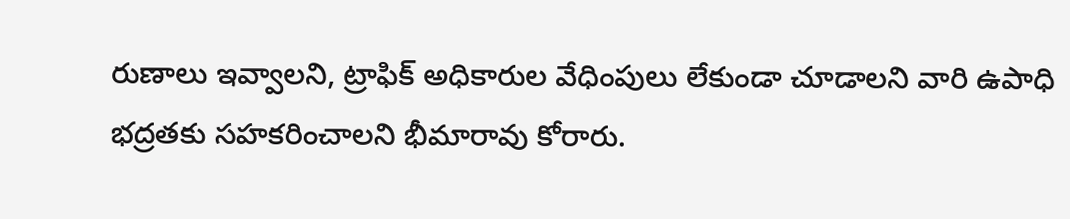రుణాలు ఇవ్వాలని, ట్రాఫిక్ అధికారుల వేధింపులు లేకుండా చూడాలని వారి ఉపాధి భద్రతకు సహకరించాలని భీమారావు కోరారు.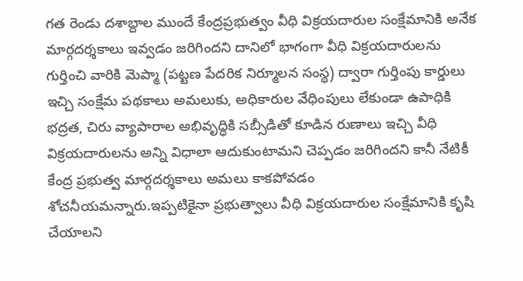గత రెండు దశాబ్దాల ముందే కేంద్రప్రభుత్వం వీధి విక్రయదారుల సంక్షేమానికి అనేక మార్గదర్శకాలు ఇవ్వడం జరిగిందని దానిలో భాగంగా వీధి విక్రయదారులను గుర్తించి వారికి మెప్మా (పట్టణ పేదరిక నిర్మూలన సంస్థ) ద్వారా గుర్తింపు కార్డులు ఇచ్చి సంక్షేమ పథకాలు అమలుకు, అధికారుల వేధింపులు లేకుండా ఉపాధికి భద్రత, చిరు వ్యాపారాల అభివృద్ధికి సబ్సీడితో కూడిన రుణాలు ఇచ్చి వీధి విక్రయదారులను అన్ని విధాలా ఆదుకుంటామని చెప్పడం జరిగిందని కానీ నేటికీ కేంద్ర ప్రభుత్వ మార్గదర్శకాలు అమలు కాకపోవడం శోచనీయమన్నారు.ఇప్పటికైనా ప్రభుత్వాలు వీధి విక్రయదారుల సంక్షేమానికి కృషి చేయాలని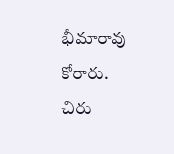భీమారావు కోరారు.
చిరు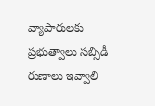వ్యాపారులకు ప్రభుత్వాలు సబ్సిడీ రుణాలు ఇవ్వాలి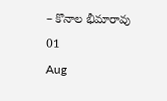– కొనాల భీమారావు
01
Aug